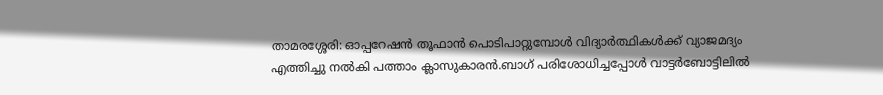താമരശ്ശേരി: ഓപ്പറേഷൻ തൂഫാൻ പൊടിപാറ്റുമ്പോൾ വിദ്യാർത്ഥികൾക്ക് വ്യാജമദ്യം എത്തിച്ചു നൽകി പത്താം ക്ലാസുകാരൻ.ബാഗ് പരിശോധിച്ചപ്പോൾ വാട്ടർബോട്ടിലിൽ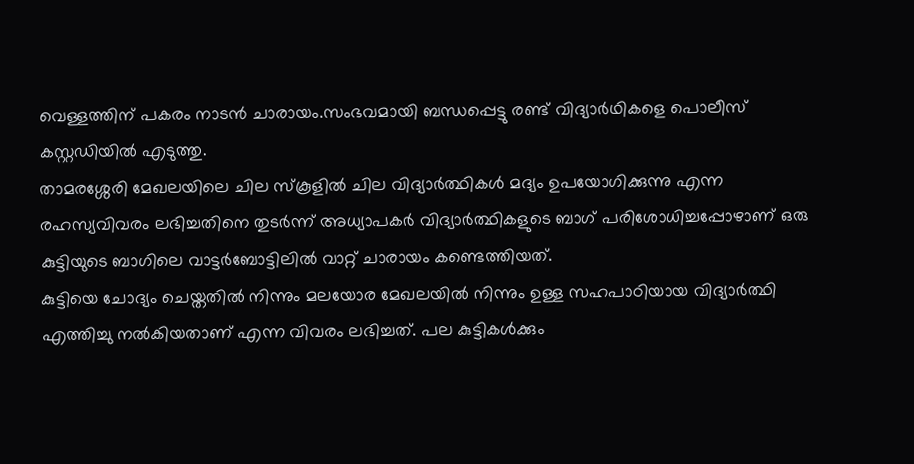വെള്ളത്തിന് പകരം നാടൻ ചാരായം.സംഭവമായി ബന്ധപ്പെട്ടു രണ്ട് വിദ്യാർഥികളെ പൊലീസ് കസ്റ്റഡിയിൽ എടുത്തു.
താമരശ്ശേരി മേഖലയിലെ ചില സ്കൂളിൽ ചില വിദ്യാർത്ഥികൾ മദ്യം ഉപയോഗിക്കുന്നു എന്ന രഹസ്യവിവരം ലഭിച്ചതിനെ തുടർന്ന് അധ്യാപകർ വിദ്യാർത്ഥികളുടെ ബാഗ് പരിശോധിച്ചപ്പോഴാണ് ഒരു കുട്ടിയുടെ ബാഗിലെ വാട്ടർബോട്ടിലിൽ വാറ്റ് ചാരായം കണ്ടെത്തിയത്.
കുട്ടിയെ ചോദ്യം ചെയ്തതിൽ നിന്നും മലയോര മേഖലയിൽ നിന്നും ഉള്ള സഹപാഠിയായ വിദ്യാർത്ഥി എത്തിച്ചു നൽകിയതാണ് എന്ന വിവരം ലഭിച്ചത്. പല കുട്ടികൾക്കും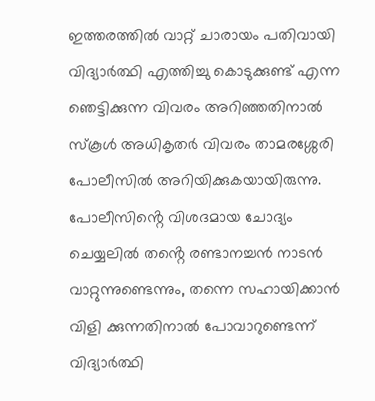ഇത്തരത്തിൽ വാറ്റ് ചാരായം പതിവായി വിദ്യാർത്ഥി എത്തിച്ചു കൊടുക്കുണ്ട് എന്ന ഞെട്ടിക്കുന്ന വിവരം അറിഞ്ഞതിനാൽ സ്കൂൾ അധികൃതർ വിവരം താമരശ്ശേരി പോലീസിൽ അറിയിക്കുകയായിരുന്നു.
പോലീസിൻ്റെ വിശദമായ ചോദ്യം ചെയ്യലിൽ തൻ്റെ രണ്ടാനച്ചൻ നാടൻ വാറ്റുന്നുണ്ടെന്നും, തന്നെ സഹായിക്കാൻ വിളി ക്കുന്നതിനാൽ പോവാറുണ്ടെന്ന് വിദ്യാർത്ഥി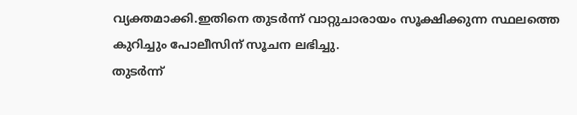വ്യക്തമാക്കി.ഇതിനെ തുടർന്ന് വാറ്റുചാരായം സൂക്ഷിക്കുന്ന സ്ഥലത്തെ കുറിച്ചും പോലീസിന് സൂചന ലഭിച്ചു.
തുടർന്ന്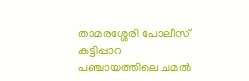താമരശ്ശേരി പോലീസ് കട്ടിപ്പാറ പഞ്ചായത്തിലെ ചമൽ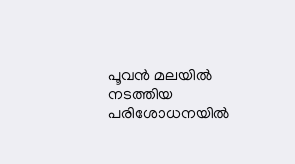പൂവൻ മലയിൽ നടത്തിയ പരിശോധനയിൽ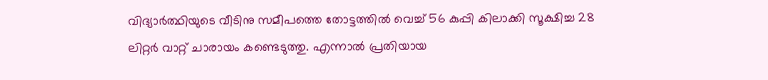വിദ്യാർത്ഥിയുടെ വീടിനു സമീപത്തെ തോട്ടത്തിൽ വെച്ച് 56 കുപ്പി കിലാക്കി സൂക്ഷിച്ച 28 ലിറ്റർ വാറ്റ് ചാരായം കണ്ടെടുത്തു. എന്നാൽ പ്രതിയായ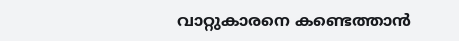വാറ്റുകാരനെ കണ്ടെത്താൻ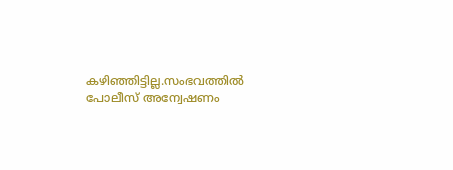കഴിഞ്ഞിട്ടില്ല.സംഭവത്തിൽ പോലീസ് അന്വേഷണം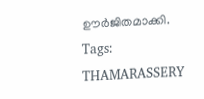ഊർജിതമാക്കി.
Tags:
THAMARASSERY